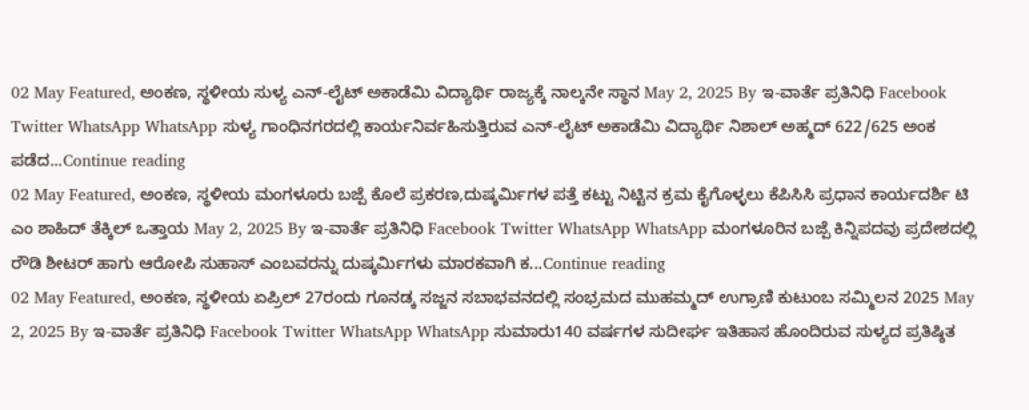02 May Featured, ಅಂಕಣ, ಸ್ಥಳೀಯ ಸುಳ್ಯ ಎನ್-ಲೈಟ್ ಅಕಾಡೆಮಿ ವಿದ್ಯಾರ್ಥಿ ರಾಜ್ಯಕ್ಕೆ ನಾಲ್ಕನೇ ಸ್ಥಾನ May 2, 2025 By ಇ-ವಾರ್ತೆ ಪ್ರತಿನಿಧಿ Facebook Twitter WhatsApp WhatsApp ಸುಳ್ಯ ಗಾಂಧಿನಗರದಲ್ಲಿ ಕಾರ್ಯನಿರ್ವಹಿಸುತ್ತಿರುವ ಎನ್-ಲೈಟ್ ಅಕಾಡೆಮಿ ವಿದ್ಯಾರ್ಥಿ ನಿಶಾಲ್ ಅಹ್ಮದ್ 622/625 ಅಂಕ ಪಡೆದ...Continue reading
02 May Featured, ಅಂಕಣ, ಸ್ಥಳೀಯ ಮಂಗಳೂರು ಬಜ್ಪೆ ಕೊಲೆ ಪ್ರಕರಣ,ದುಷ್ಕರ್ಮಿಗಳ ಪತ್ತೆ ಕಟ್ಟು ನಿಟ್ಟಿನ ಕ್ರಮ ಕೈಗೊಳ್ಳಲು ಕೆಪಿಸಿಸಿ ಪ್ರಧಾನ ಕಾರ್ಯದರ್ಶಿ ಟಿ ಎಂ ಶಾಹಿದ್ ತೆಕ್ಕಿಲ್ ಒತ್ತಾಯ May 2, 2025 By ಇ-ವಾರ್ತೆ ಪ್ರತಿನಿಧಿ Facebook Twitter WhatsApp WhatsApp ಮಂಗಳೂರಿನ ಬಜ್ಪೆ ಕಿನ್ನಿಪದವು ಪ್ರದೇಶದಲ್ಲಿ ರೌಡಿ ಶೀಟರ್ ಹಾಗು ಆರೋಪಿ ಸುಹಾಸ್ ಎಂಬವರನ್ನು ದುಷ್ಕರ್ಮಿಗಳು ಮಾರಕವಾಗಿ ಕ...Continue reading
02 May Featured, ಅಂಕಣ, ಸ್ಥಳೀಯ ಏಪ್ರಿಲ್ 27ರಂದು ಗೂನಡ್ಕ ಸಜ್ಜನ ಸಬಾಭವನದಲ್ಲಿ ಸಂಭ್ರಮದ ಮುಹಮ್ಮದ್ ಉಗ್ರಾಣಿ ಕುಟುಂಬ ಸಮ್ಮಿಲನ 2025 May 2, 2025 By ಇ-ವಾರ್ತೆ ಪ್ರತಿನಿಧಿ Facebook Twitter WhatsApp WhatsApp ಸುಮಾರು140 ವರ್ಷಗಳ ಸುದೀರ್ಘ ಇತಿಹಾಸ ಹೊಂದಿರುವ ಸುಳ್ಯದ ಪ್ರತಿಷ್ಠಿತ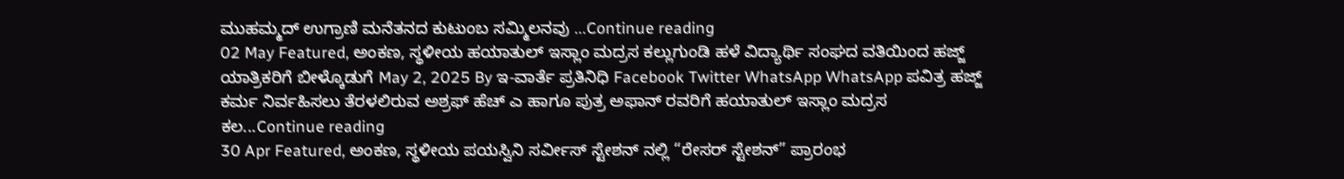ಮುಹಮ್ಮದ್ ಉಗ್ರಾಣಿ ಮನೆತನದ ಕುಟುಂಬ ಸಮ್ಮಿಲನವು ...Continue reading
02 May Featured, ಅಂಕಣ, ಸ್ಥಳೀಯ ಹಯಾತುಲ್ ಇಸ್ಲಾಂ ಮದ್ರಸ ಕಲ್ಲುಗುಂಡಿ ಹಳೆ ವಿದ್ಯಾರ್ಥಿ ಸಂಘದ ವತಿಯಿಂದ ಹಜ್ಜ್ ಯಾತ್ರಿಕರಿಗೆ ಬೀಳ್ಕೊಡುಗೆ May 2, 2025 By ಇ-ವಾರ್ತೆ ಪ್ರತಿನಿಧಿ Facebook Twitter WhatsApp WhatsApp ಪವಿತ್ರ ಹಜ್ಜ್ ಕರ್ಮ ನಿರ್ವಹಿಸಲು ತೆರಳಲಿರುವ ಅಶ್ರಫ್ ಹೆಚ್ ಎ ಹಾಗೂ ಪುತ್ರ ಅಫಾನ್ ರವರಿಗೆ ಹಯಾತುಲ್ ಇಸ್ಲಾಂ ಮದ್ರಸ ಕಲ...Continue reading
30 Apr Featured, ಅಂಕಣ, ಸ್ಥಳೀಯ ಪಯಸ್ವಿನಿ ಸರ್ವೀಸ್ ಸ್ಟೇಶನ್ ನಲ್ಲಿ “ರೇಸರ್ ಸ್ಟೇಶನ್” ಪ್ರಾರಂಭ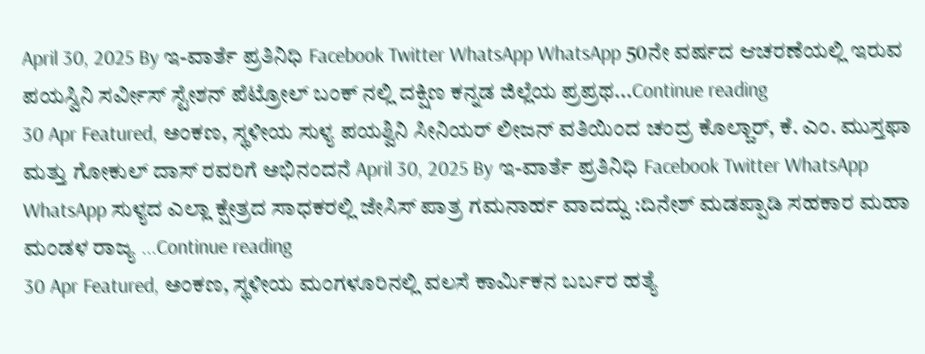April 30, 2025 By ಇ-ವಾರ್ತೆ ಪ್ರತಿನಿಧಿ Facebook Twitter WhatsApp WhatsApp 50ನೇ ವರ್ಷದ ಆಚರಣೆಯಲ್ಲಿ ಇರುವ ಪಯಸ್ವಿನಿ ಸರ್ವೀಸ್ ಸ್ಟೇಶನ್ ಪೆಟ್ರೋಲ್ ಬಂಕ್ ನಲ್ಲಿ ದಕ್ಷಿಣ ಕನ್ನಡ ಜಿಲ್ಲೆಯ ಪ್ರಪ್ರಥ...Continue reading
30 Apr Featured, ಅಂಕಣ, ಸ್ಥಳೀಯ ಸುಳ್ಯ ಪಯಶ್ವಿನಿ ಸೀನಿಯರ್ ಲೀಜನ್ ವತಿಯಿಂದ ಚಂದ್ರ ಕೊಲ್ಚಾರ್, ಕೆ. ಎಂ. ಮುಸ್ತಫಾ ಮತ್ತು ಗೋಕುಲ್ ದಾಸ್ ರವರಿಗೆ ಅಭಿನಂದನೆ April 30, 2025 By ಇ-ವಾರ್ತೆ ಪ್ರತಿನಿಧಿ Facebook Twitter WhatsApp WhatsApp ಸುಳ್ಯದ ಎಲ್ಲಾ ಕ್ಷೇತ್ರದ ಸಾಧಕರಲ್ಲಿ ಜೇಸಿಸ್ ಪಾತ್ರ ಗಮನಾರ್ಹ ವಾದದ್ದು :ದಿನೇಶ್ ಮಡಪ್ಪಾಡಿ ಸಹಕಾರ ಮಹಾ ಮಂಡಳ ರಾಜ್ಯ ...Continue reading
30 Apr Featured, ಅಂಕಣ, ಸ್ಥಳೀಯ ಮಂಗಳೂರಿನಲ್ಲಿ ವಲಸೆ ಕಾರ್ಮಿಕನ ಬರ್ಬರ ಹತ್ಯೆ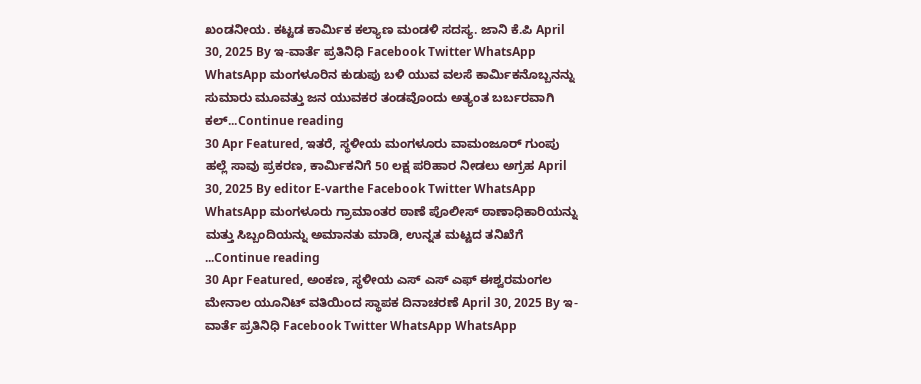ಖಂಡನೀಯ. ಕಟ್ಟಡ ಕಾರ್ಮಿಕ ಕಲ್ಯಾಣ ಮಂಡಳಿ ಸದಸ್ಯ. ಜಾನಿ ಕೆ.ಪಿ April 30, 2025 By ಇ-ವಾರ್ತೆ ಪ್ರತಿನಿಧಿ Facebook Twitter WhatsApp WhatsApp ಮಂಗಳೂರಿನ ಕುಡುಪು ಬಳಿ ಯುವ ವಲಸೆ ಕಾರ್ಮಿಕನೊಬ್ಬನನ್ನು ಸುಮಾರು ಮೂವತ್ತು ಜನ ಯುವಕರ ತಂಡವೊಂದು ಅತ್ಯಂತ ಬರ್ಬರವಾಗಿ ಕಲ್...Continue reading
30 Apr Featured, ಇತರೆ, ಸ್ಥಳೀಯ ಮಂಗಳೂರು ವಾಮಂಜೂರ್ ಗುಂಪು ಹಲ್ಲೆ ಸಾವು ಪ್ರಕರಣ, ಕಾರ್ಮಿಕನಿಗೆ 50 ಲಕ್ಷ ಪರಿಹಾರ ನೀಡಲು ಅಗ್ರಹ April 30, 2025 By editor E-varthe Facebook Twitter WhatsApp WhatsApp ಮಂಗಳೂರು ಗ್ರಾಮಾಂತರ ಠಾಣೆ ಪೊಲೀಸ್ ಠಾಣಾಧಿಕಾರಿಯನ್ನು ಮತ್ತು ಸಿಬ್ಬಂದಿಯನ್ನು ಅಮಾನತು ಮಾಡಿ, ಉನ್ನತ ಮಟ್ಟದ ತನಿಖೆಗೆ ...Continue reading
30 Apr Featured, ಅಂಕಣ, ಸ್ಥಳೀಯ ಎಸ್ ಎಸ್ ಎಫ್ ಈಶ್ವರಮಂಗಲ ಮೇನಾಲ ಯೂನಿಟ್ ವತಿಯಿಂದ ಸ್ಥಾಪಕ ದಿನಾಚರಣೆ April 30, 2025 By ಇ-ವಾರ್ತೆ ಪ್ರತಿನಿಧಿ Facebook Twitter WhatsApp WhatsApp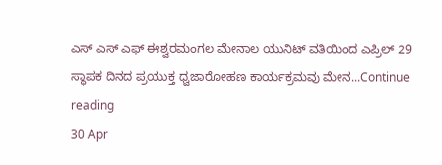ಎಸ್ ಎಸ್ ಎಫ್ ಈಶ್ವರಮಂಗಲ ಮೇನಾಲ ಯುನಿಟ್ ವತಿಯಿಂದ ಎಪ್ರಿಲ್ 29 ಸ್ಥಾಪಕ ದಿನದ ಪ್ರಯುಕ್ತ ಧ್ವಜಾರೋಹಣ ಕಾರ್ಯಕ್ರಮವು ಮೇನ...Continue reading
30 Apr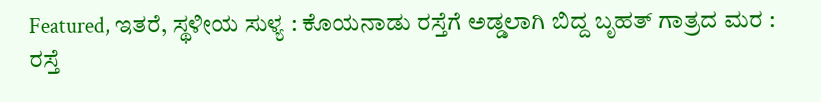Featured, ಇತರೆ, ಸ್ಥಳೀಯ ಸುಳ್ಯ : ಕೊಯನಾಡು ರಸ್ತೆಗೆ ಅಡ್ಡಲಾಗಿ ಬಿದ್ದ ಬೃಹತ್ ಗಾತ್ರದ ಮರ : ರಸ್ತೆ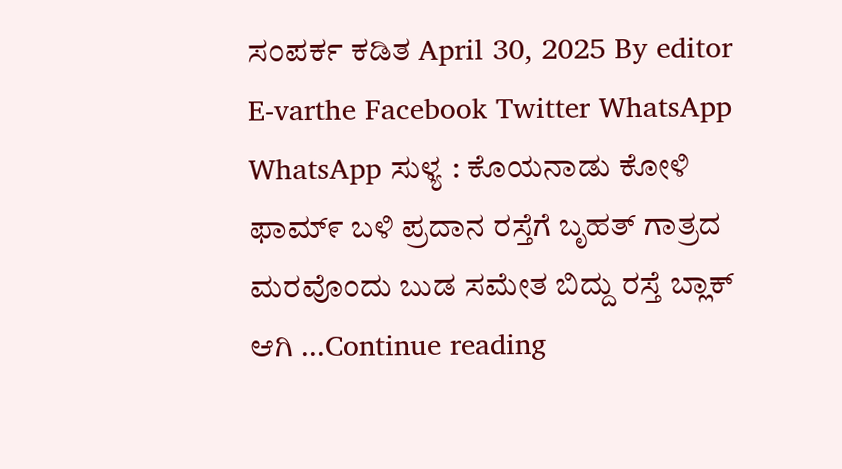ಸಂಪರ್ಕ ಕಡಿತ April 30, 2025 By editor E-varthe Facebook Twitter WhatsApp WhatsApp ಸುಳ್ಯ : ಕೊಯನಾಡು ಕೋಳಿ ಫಾಮ್೯ ಬಳಿ ಪ್ರದಾನ ರಸ್ತೆಗೆ ಬೃಹತ್ ಗಾತ್ರದ ಮರವೊಂದು ಬುಡ ಸಮೇತ ಬಿದ್ದು ರಸ್ತೆ ಬ್ಲಾಕ್ ಆಗಿ ...Continue reading